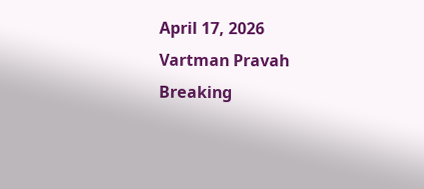April 17, 2026
Vartman Pravah
Breaking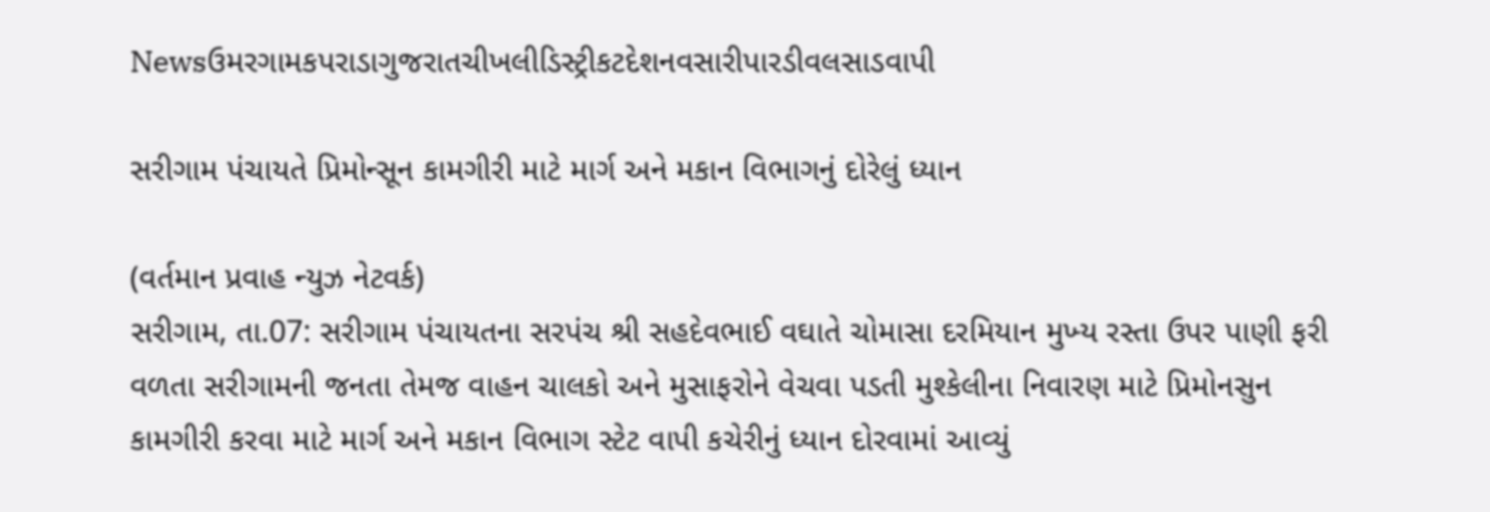Newsઉમરગામકપરાડાગુજરાતચીખલીડિસ્ટ્રીકટદેશનવસારીપારડીવલસાડવાપી

સરીગામ પંચાયતે પ્રિમોન્‍સૂન કામગીરી માટે માર્ગ અને મકાન વિભાગનું દોરેલું ધ્‍યાન

(વર્તમાન પ્રવાહ ન્‍યુઝ નેટવર્ક)
સરીગામ, તા.07: સરીગામ પંચાયતના સરપંચ શ્રી સહદેવભાઈ વઘાતે ચોમાસા દરમિયાન મુખ્‍ય રસ્‍તા ઉપર પાણી ફરી વળતા સરીગામની જનતા તેમજ વાહન ચાલકો અને મુસાફરોને વેચવા પડતી મુશ્‍કેલીના નિવારણ માટે પ્રિમોનસુન કામગીરી કરવા માટે માર્ગ અને મકાન વિભાગ સ્‍ટેટ વાપી કચેરીનું ધ્‍યાન દોરવામાં આવ્‍યું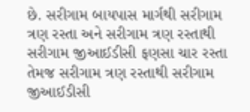છે. સરીગામ બાયપાસ માર્ગથી સરીગામ ત્રણ રસ્‍તા અને સરીગામ ત્રણ રસ્‍તાથી સરીગામ જીઆઈડીસી ફણસા ચાર રસ્‍તા તેમજ સરીગામ ત્રણ રસ્‍તાથી સરીગામ જીઆઈડીસી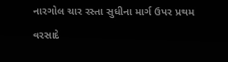નારગોલ ચાર રસ્‍તા સુધીના માર્ગ ઉપર પ્રથમ વરસાદે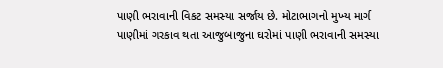પાણી ભરાવાની વિકટ સમસ્‍યા સર્જાય છે. મોટાભાગનો મુખ્‍ય માર્ગ પાણીમાં ગરકાવ થતા આજુબાજુના ઘરોમાં પાણી ભરાવાની સમસ્‍યા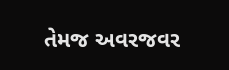તેમજ અવરજવર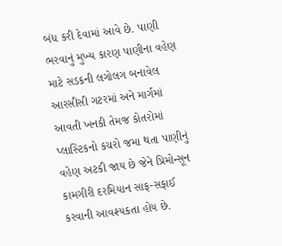બંધ કરી દેવામાં આવે છે. પાણી ભરવાનું મુખ્‍ય કારણ પાણીના વહેણ માટે સડકની લગોલગ બનાવેલ આરસીસી ગટરમાં અને માર્ગમાં આવતી ખનકી તેમજ કોતરોમાં પ્‍લાસ્‍ટિકનો કચરો જમા થતા પાણીનું વહેણ અટકી જાય છે જેને પ્રિમોન્‍સૂન કામગીરી દરમિયાન સાફ-સફાઈ કરવાની આવશ્‍યકતા હોય છે.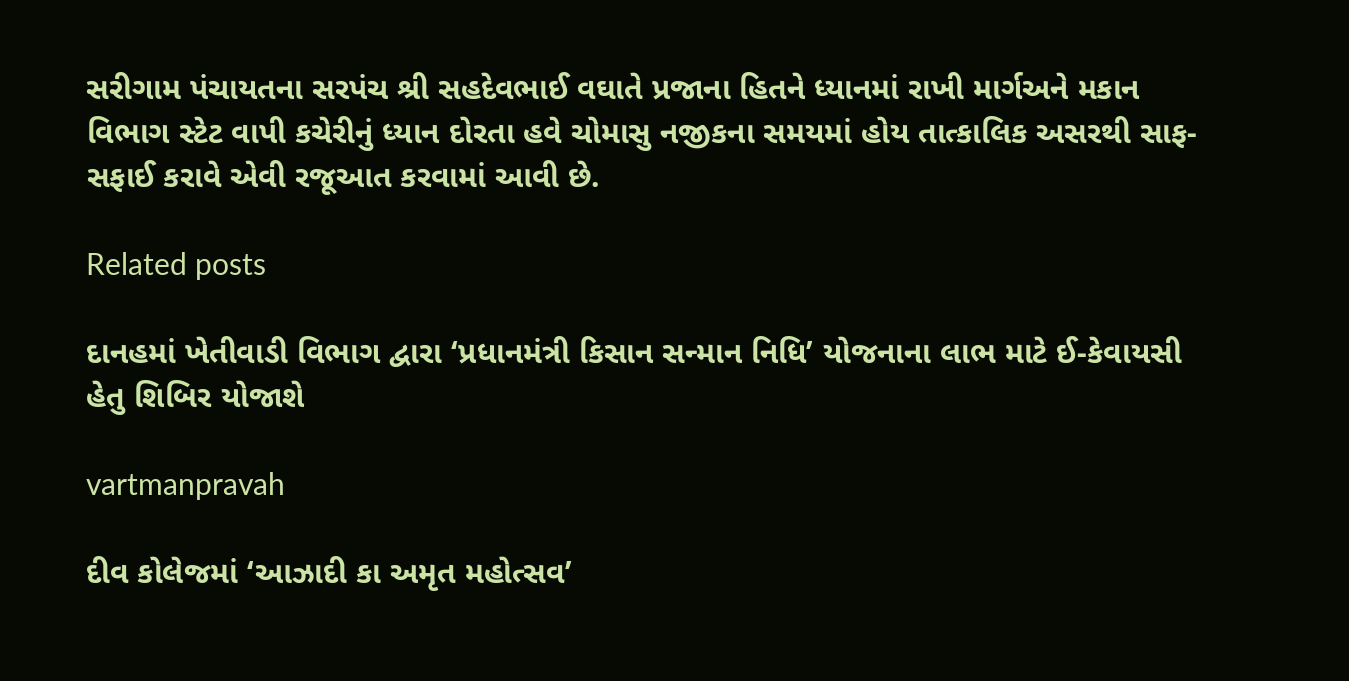સરીગામ પંચાયતના સરપંચ શ્રી સહદેવભાઈ વઘાતે પ્રજાના હિતને ધ્‍યાનમાં રાખી માર્ગઅને મકાન વિભાગ સ્‍ટેટ વાપી કચેરીનું ધ્‍યાન દોરતા હવે ચોમાસુ નજીકના સમયમાં હોય તાત્‍કાલિક અસરથી સાફ-સફાઈ કરાવે એવી રજૂઆત કરવામાં આવી છે.

Related posts

દાનહમાં ખેતીવાડી વિભાગ દ્વારા ‘પ્રધાનમંત્રી કિસાન સન્‍માન નિધિ’ યોજનાના લાભ માટે ઈ-કેવાયસી હેતુ શિબિર યોજાશે

vartmanpravah

દીવ કોલેજમાં ‘આઝાદી કા અમૃત મહોત્‍સવ’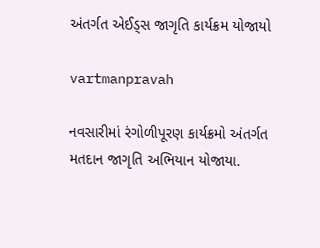અંતર્ગત એઈડ્‍સ જાગૃતિ કાર્યક્રમ યોજાયો

vartmanpravah

નવસારીમાં રંગોળીપૂરણ કાર્યક્રમો અંતર્ગત મતદાન જાગૃતિ અભિયાન યોજાયા.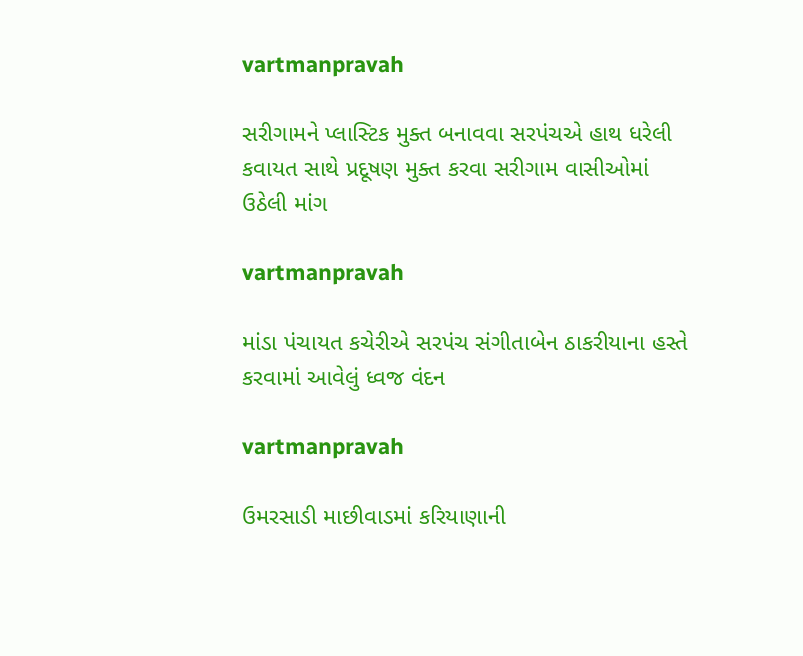vartmanpravah

સરીગામને પ્‍લાસ્‍ટિક મુક્‍ત બનાવવા સરપંચએ હાથ ધરેલી કવાયત સાથે પ્રદૂષણ મુક્‍ત કરવા સરીગામ વાસીઓમાં ઉઠેલી માંગ

vartmanpravah

માંડા પંચાયત કચેરીએ સરપંચ સંગીતાબેન ઠાકરીયાના હસ્‍તે કરવામાં આવેલું ધ્‍વજ વંદન

vartmanpravah

ઉમરસાડી માછીવાડમાં કરિયાણાની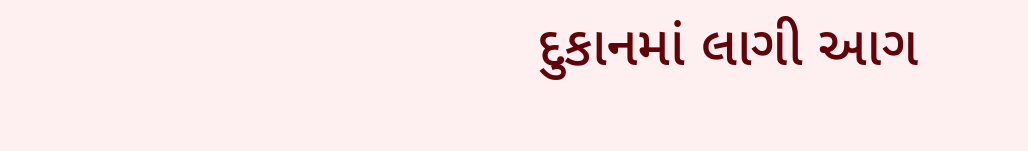દુકાનમાં લાગી આગ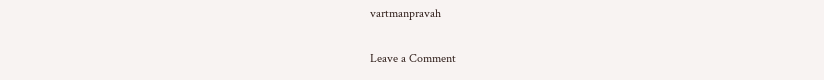vartmanpravah

Leave a Comment